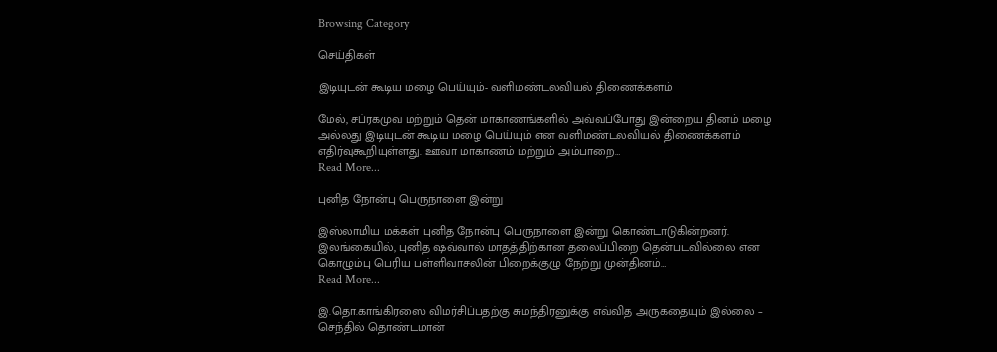Browsing Category

செய்திகள்

இடியுடன் கூடிய மழை பெய்யும்- வளிமண்டலவியல் திணைக்களம்

மேல், சப்ரகமுவ மற்றும் தென் மாகாணங்களில் அவ்வப்போது இன்றைய தினம் மழை அல்லது இடியுடன் கூடிய மழை பெய்யும் என வளிமண்டலவியல் திணைக்களம் எதிர்வுகூறியுள்ளது. ஊவா மாகாணம் மற்றும் அம்பாறை…
Read More...

புனித நோன்பு பெருநாளை இன்று

இஸ்லாமிய மக்கள் புனித நோன்பு பெருநாளை இன்று கொண்டாடுகின்றனர். இலங்கையில், புனித ஷவ்வால் மாதத்திற்கான தலைப்பிறை தென்படவில்லை என கொழும்பு பெரிய பள்ளிவாசலின் பிறைக்குழு நேற்று முன்தினம்…
Read More...

இ.தொ.காங்கிரஸை விமர்சிப்பதற்கு சுமந்திரனுக்கு எவ்வித அருகதையும் இல்லை – செந்தில் தொண்டமான்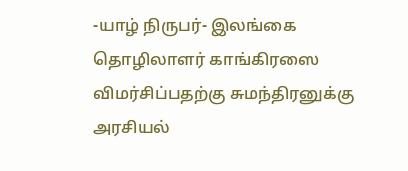-யாழ் நிருபர்- இலங்கை தொழிலாளர் காங்கிரஸை விமர்சிப்பதற்கு சுமந்திரனுக்கு அரசியல்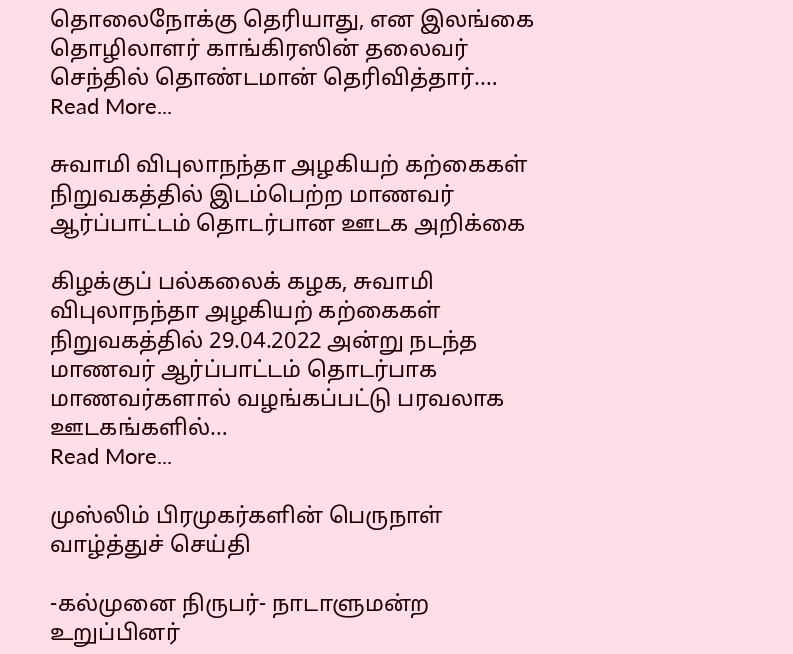தொலைநோக்கு தெரியாது, என இலங்கை தொழிலாளர் காங்கிரஸின் தலைவர் செந்தில் தொண்டமான் தெரிவித்தார்.…
Read More...

சுவாமி விபுலாநந்தா அழகியற் கற்கைகள் நிறுவகத்தில் இடம்பெற்ற மாணவர் ஆர்ப்பாட்டம் தொடர்பான ஊடக அறிக்கை

கிழக்குப் பல்கலைக் கழக, சுவாமி விபுலாநந்தா அழகியற் கற்கைகள் நிறுவகத்தில் 29.04.2022 அன்று நடந்த மாணவர் ஆர்ப்பாட்டம் தொடர்பாக மாணவர்களால் வழங்கப்பட்டு பரவலாக ஊடகங்களில்…
Read More...

முஸ்லிம் பிரமுகர்களின் பெருநாள் வாழ்த்துச் செய்தி

-கல்முனை நிருபர்- நாடாளுமன்ற உறுப்பினர்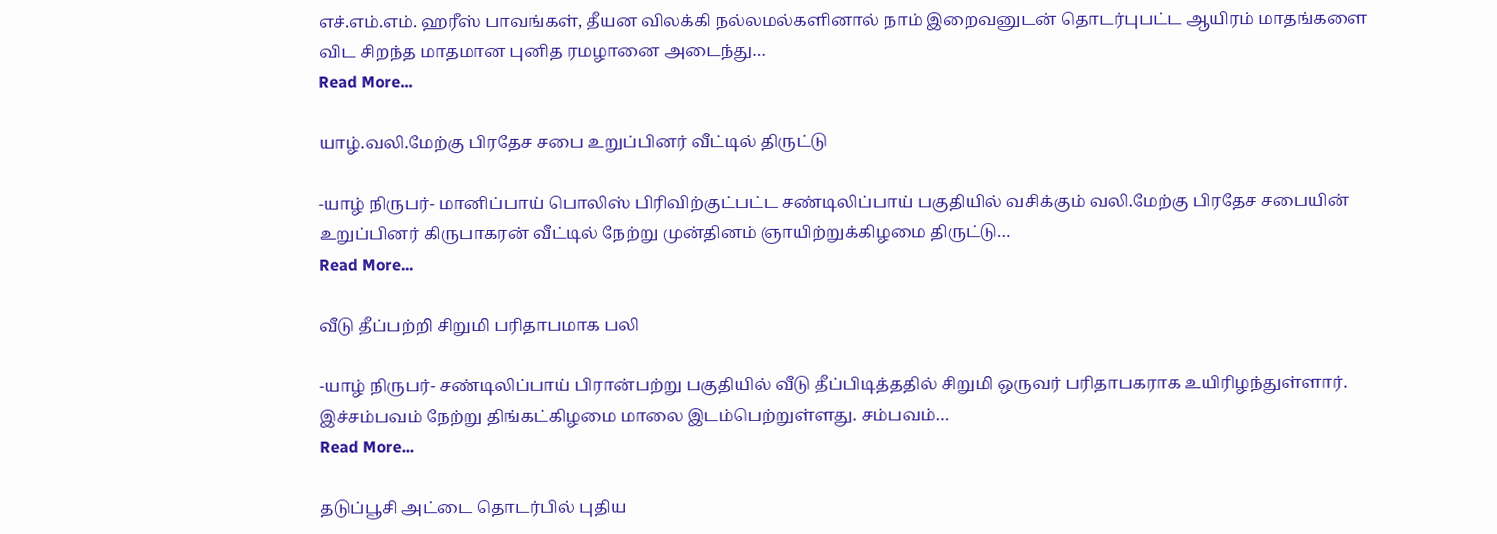எச்.எம்.எம். ஹரீஸ் பாவங்கள், தீயன விலக்கி நல்லமல்களினால் நாம் இறைவனுடன் தொடர்புபட்ட ஆயிரம் மாதங்களை விட சிறந்த மாதமான புனித ரமழானை அடைந்து…
Read More...

யாழ்.வலி.மேற்கு பிரதேச சபை உறுப்பினர் வீட்டில் திருட்டு

-யாழ் நிருபர்- மானிப்பாய் பொலிஸ் பிரிவிற்குட்பட்ட சண்டிலிப்பாய் பகுதியில் வசிக்கும் வலி.மேற்கு பிரதேச சபையின் உறுப்பினர் கிருபாகரன் வீட்டில் நேற்று முன்தினம் ஞாயிற்றுக்கிழமை திருட்டு…
Read More...

வீடு தீப்பற்றி சிறுமி பரிதாபமாக பலி

-யாழ் நிருபர்- சண்டிலிப்பாய் பிரான்பற்று பகுதியில் வீடு தீப்பிடித்ததில் சிறுமி ஒருவர் பரிதாபகராக உயிரிழந்துள்ளார். இச்சம்பவம் நேற்று திங்கட்கிழமை மாலை இடம்பெற்றுள்ளது. சம்பவம்…
Read More...

தடுப்பூசி அட்டை தொடர்பில் புதிய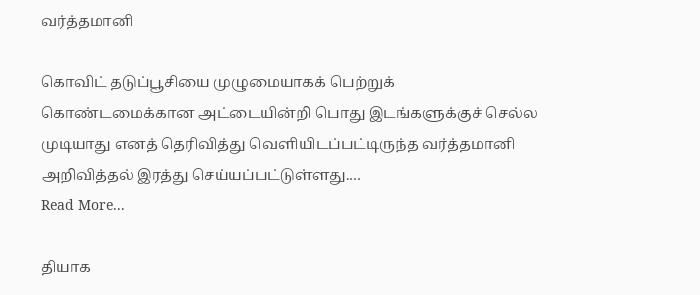வர்த்தமானி

கொவிட் தடுப்பூசியை முழுமையாகக் பெற்றுக் கொண்டமைக்கான அட்டையின்றி பொது இடங்களுக்குச் செல்ல முடியாது எனத் தெரிவித்து வெளியிடப்பட்டிருந்த வர்த்தமானி அறிவித்தல் இரத்து செய்யப்பட்டுள்ளது.…
Read More...

தியாக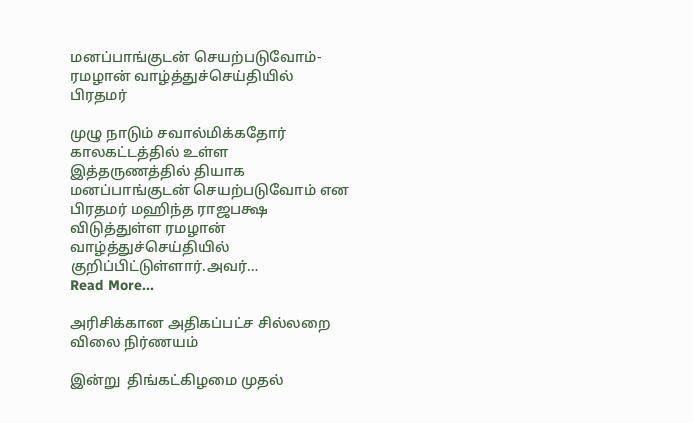மனப்பாங்குடன் செயற்படுவோம்- ரமழான் வாழ்த்துச்செய்தியில் பிரதமர்

முழு நாடும் சவால்மிக்கதோர் காலகட்டத்தில் உள்ள இத்தருணத்தில் தியாக மனப்பாங்குடன் செயற்படுவோம் என பிரதமர் மஹிந்த ராஜபக்ஷ விடுத்துள்ள ரமழான் வாழ்த்துச்செய்தியில் குறிப்பிட்டுள்ளார்.அவர்…
Read More...

அரிசிக்கான அதிகப்பட்ச சில்லறை விலை நிர்ணயம்

இன்று  திங்கட்கிழமை முதல்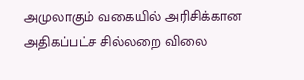அமுலாகும் வகையில் அரிசிக்கான அதிகப்பட்ச சில்லறை விலை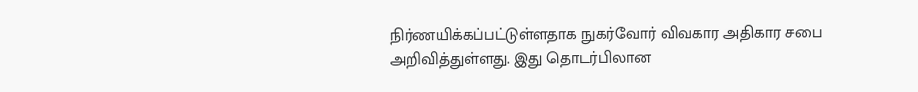நிர்ணயிக்கப்பட்டுள்ளதாக நுகர்வோர் விவகார அதிகார சபை அறிவித்துள்ளது. இது தொடர்பிலான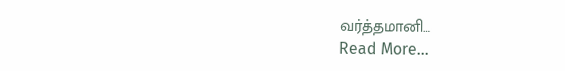வர்த்தமானி…
Read More...